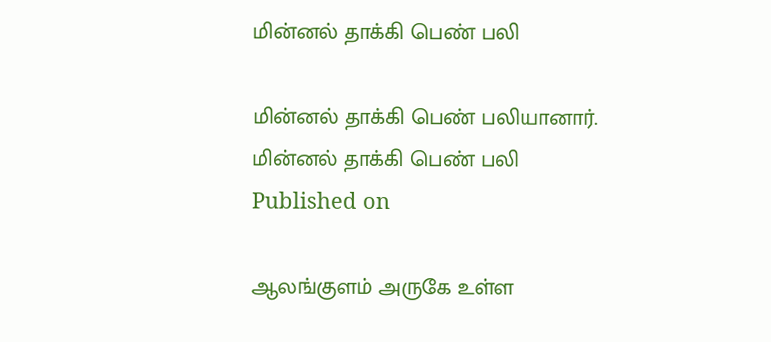மின்னல் தாக்கி பெண் பலி

மின்னல் தாக்கி பெண் பலியானார்.
மின்னல் தாக்கி பெண் பலி
Published on

ஆலங்குளம் அருகே உள்ள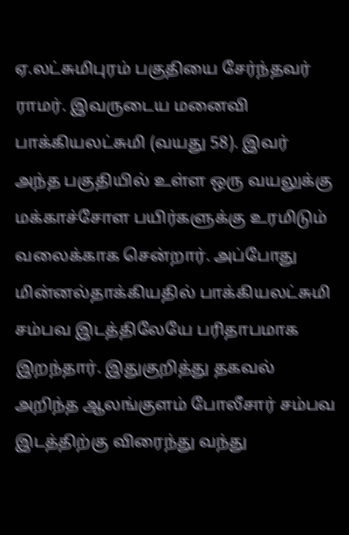ஏ.லட்சுமிபுரம் பகுதியை சேர்ந்தவர் ராமர். இவருடைய மனைவி பாக்கியலட்சுமி (வயது 58). இவர் அந்த பகுதியில் உள்ள ஒரு வயலுக்கு மக்காச்சோள பயிர்களுக்கு உரமிடும் வலைக்காக சென்றார். அப்போது மின்னல்தாக்கியதில் பாக்கியலட்சுமி சம்பவ இடத்திலேயே பரிதாபமாக இறந்தார். இதுகுறித்து தகவல் அறிந்த ஆலங்குளம் போலீசார் சம்பவ இடத்திற்கு விரைந்து வந்து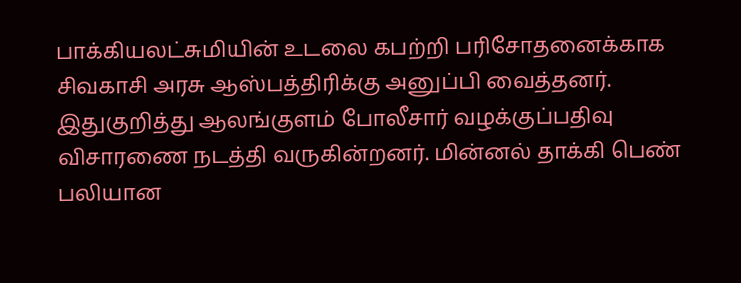பாக்கியலட்சுமியின் உடலை கபற்றி பரிசோதனைக்காக சிவகாசி அரசு ஆஸ்பத்திரிக்கு அனுப்பி வைத்தனர். இதுகுறித்து ஆலங்குளம் போலீசார் வழக்குப்பதிவு விசாரணை நடத்தி வருகின்றனர். மின்னல் தாக்கி பெண் பலியான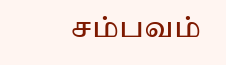சம்பவம்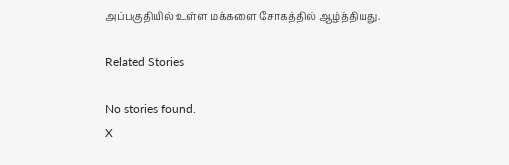அப்பகுதியில் உள்ள மக்களை சோகத்தில் ஆழ்த்தியது.

Related Stories

No stories found.
X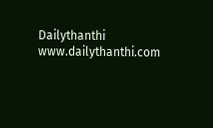Dailythanthi
www.dailythanthi.com